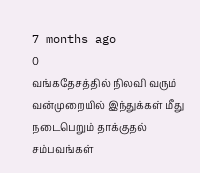7 months ago
0
வங்கதேசத்தில் நிலவி வரும் வன்முறையில் இந்துக்கள் மீது நடைபெறும் தாக்குதல் சம்பவங்கள்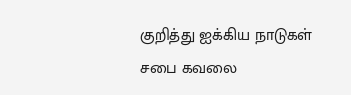குறித்து ஐக்கிய நாடுகள் சபை கவலை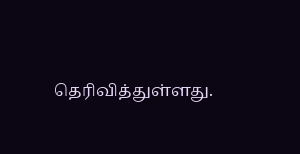தெரிவித்துள்ளது.